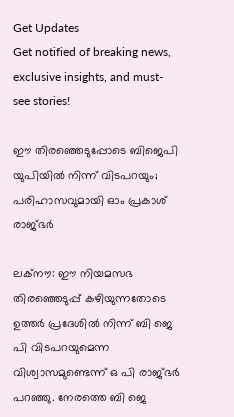Get Updates
Get notified of breaking news, exclusive insights, and must-see stories!

ഈ തിരഞ്ഞെടുപ്പോടെ ബിജെപി യുപിയില്‍ നിന്ന് വിടപറയും; പരിഹാസവുമായി ഓം പ്രകാശ് രാജ്ഭര്‍

ലക്‌നൗ: ഈ നിയമസഭ തിരഞ്ഞെടുപ്പ് കഴിയുന്നതോടെ ഉത്തര്‍ പ്രദേശില്‍ നിന്ന് ബി ജെ പി വിടപറയുമെന്ന വിശ്വാസമുണ്ടെന്ന് ഒ പി രാജ്ഭര്‍ പറഞ്ഞു. നേരത്തെ ബി ജെ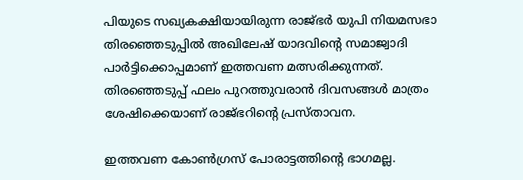പിയുടെ സഖ്യകക്ഷിയായിരുന്ന രാജ്ഭര്‍ യുപി നിയമസഭാ തിരഞ്ഞെടുപ്പില്‍ അഖിലേഷ് യാദവിന്റെ സമാജ്വാദി പാര്‍ട്ടിക്കൊപ്പമാണ് ഇത്തവണ മത്സരിക്കുന്നത്. തിരഞ്ഞെടുപ്പ് ഫലം പുറത്തുവരാന്‍ ദിവസങ്ങള്‍ മാത്രം ശേഷിക്കെയാണ് രാജ്ഭറിന്റെ പ്രസ്താവന.

ഇത്തവണ കോണ്‍ഗ്രസ് പോരാട്ടത്തിന്റെ ഭാഗമല്ല.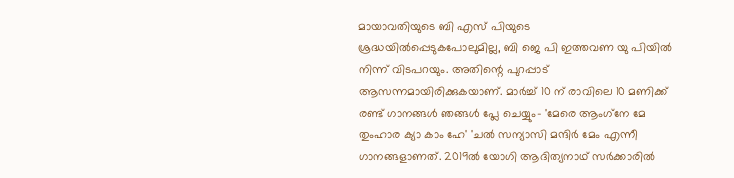മായാവതിയുടെ ബി എസ് പിയുടെ ശ്രദ്ധയില്‍പ്പെടുകപോലുമില്ല, ബി ജെ പി ഇത്തവണ യു പിയില്‍ നിന്ന് വിടപറയും. അതിന്റെ പുറപ്പാട് ആസന്നമായിരിക്കുകയാണ്. മാര്‍ച്ച് 10 ന് രാവിലെ 10 മണിക്ക് രണ്ട് ഗാനങ്ങള്‍ ഞങ്ങള്‍ പ്ലേ ചെയ്യും- 'മേരെ ആംഗ്‌നേ മേ തുംഹാര ക്യാ കാം ഹേ' 'ചല്‍ സന്യാസി മന്ദിര്‍ മേം എന്നീ ഗാനങ്ങളാണത്. 2019ല്‍ യോഗി ആദിത്യനാഥ് സര്‍ക്കാരില്‍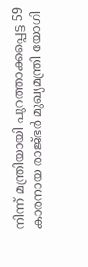നിന്ന് മന്ത്രിയായി പുറത്താക്കപ്പെട്ട 59 കാരനായ രാജ്ഭര്‍ മുഖ്യമന്ത്രി യോഗി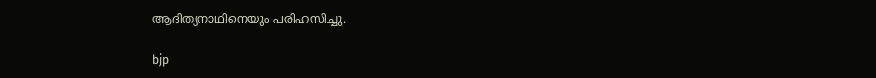ആദിത്യനാഥിനെയും പരിഹസിച്ചു.

bjp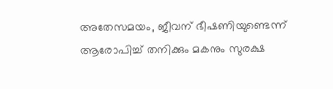അതേസമയം, ജീവന് ഭീഷണിയുണ്ടെന്ന് ആരോപിച്ച് തനിക്കും മകനും സുരക്ഷ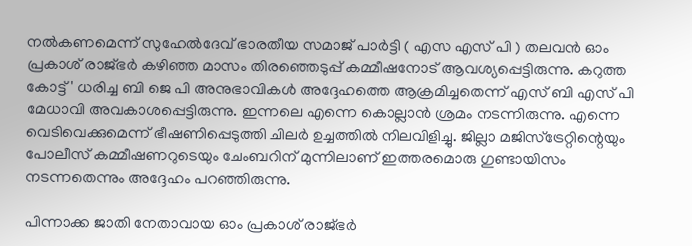നല്‍കണമെന്ന് സുഹേല്‍ദേവ് ഭാരതീയ സമാജ് പാര്‍ട്ടി ( എസ എസ് പി ) തലവന്‍ ഓം പ്രകാശ് രാജ്ഭര്‍ കഴിഞ്ഞ മാസം തിരഞ്ഞെടുപ്പ് കമ്മീഷനോട് ആവശ്യപ്പെട്ടിരുന്നു. കറുത്ത കോട്ട്' ധരിച്ച ബി ജെ പി അനുഭാവികള്‍ അദ്ദേഹത്തെ ആക്രമിച്ചതെന്ന് എസ് ബി എസ് പി മേധാവി അവകാശപ്പെട്ടിരുന്നു. ഇന്നലെ എന്നെ കൊല്ലാന്‍ ശ്രമം നടന്നിരുന്നു. എന്നെ വെടിവെക്കുമെന്ന് ഭീഷണിപ്പെടുത്തി ചിലര്‍ ഉച്ചത്തില്‍ നിലവിളിച്ചു. ജില്ലാ മജിസ്ട്രേറ്റിന്റെയും പോലീസ് കമ്മീഷണറുടെയും ചേംബറിന് മുന്നിലാണ് ഇത്തരമൊരു ഗുണ്ടായിസം നടന്നതെന്നും അദ്ദേഹം പറഞ്ഞിരുന്നു.

പിന്നാക്ക ജാതി നേതാവായ ഓം പ്രകാശ് രാജ്ഭര്‍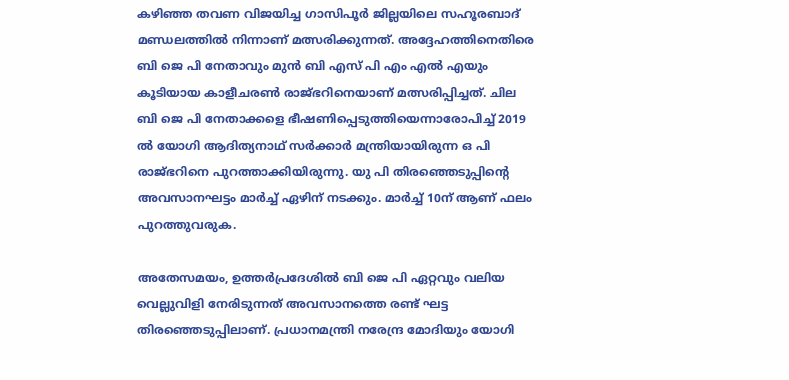കഴിഞ്ഞ തവണ വിജയിച്ച ഗാസിപൂര്‍ ജില്ലയിലെ സഹൂരബാദ് മണ്ഡലത്തില്‍ നിന്നാണ് മത്സരിക്കുന്നത്. അദ്ദേഹത്തിനെതിരെ ബി ജെ പി നേതാവും മുന്‍ ബി എസ് പി എം എല്‍ എയും കൂടിയായ കാളീചരണ്‍ രാജ്ഭറിനെയാണ് മത്സരിപ്പിച്ചത്. ചില ബി ജെ പി നേതാക്കളെ ഭീഷണിപ്പെടുത്തിയെന്നാരോപിച്ച് 2019 ല്‍ യോഗി ആദിത്യനാഥ് സര്‍ക്കാര്‍ മന്ത്രിയായിരുന്ന ഒ പി രാജ്ഭറിനെ പുറത്താക്കിയിരുന്നു. യു പി തിരഞ്ഞെടുപ്പിന്റെ അവസാനഘട്ടം മാര്‍ച്ച് ഏഴിന് നടക്കും. മാര്‍ച്ച് 10ന് ആണ് ഫലം പുറത്തുവരുക.

അതേസമയം, ഉത്തര്‍പ്രദേശില്‍ ബി ജെ പി ഏറ്റവും വലിയ വെല്ലുവിളി നേരിടുന്നത് അവസാനത്തെ രണ്ട് ഘട്ട തിരഞ്ഞെടുപ്പിലാണ്. പ്രധാനമന്ത്രി നരേന്ദ്ര മോദിയും യോഗി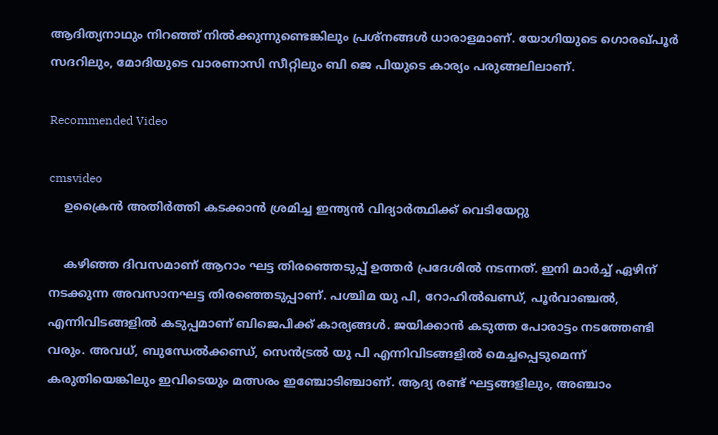ആദിത്യനാഥും നിറഞ്ഞ് നില്‍ക്കുന്നുണ്ടെങ്കിലും പ്രശ്നങ്ങള്‍ ധാരാളമാണ്. യോഗിയുടെ ഗൊരഖ്പൂര്‍ സദറിലും, മോദിയുടെ വാരണാസി സീറ്റിലും ബി ജെ പിയുടെ കാര്യം പരുങ്ങലിലാണ്.

Recommended Video

cmsvideo
    ഉക്രൈന്‍ അതിര്‍ത്തി കടക്കാന്‍ ശ്രമിച്ച ഇന്ത്യന്‍ വിദ്യാര്‍ത്ഥിക്ക് വെടിയേറ്റു

    കഴിഞ്ഞ ദിവസമാണ് ആറാം ഘട്ട തിരഞ്ഞെടുപ്പ് ഉത്തര്‍ പ്രദേശില്‍ നടന്നത്. ഇനി മാര്‍ച്ച് ഏഴിന് നടക്കുന്ന അവസാനഘട്ട തിരഞ്ഞെടുപ്പാണ്. പശ്ചിമ യു പി, റോഹില്‍ഖണ്ഡ്, പൂര്‍വാഞ്ചല്‍, എന്നിവിടങ്ങളില്‍ കടുപ്പമാണ് ബിജെപിക്ക് കാര്യങ്ങള്‍. ജയിക്കാന്‍ കടുത്ത പോരാട്ടം നടത്തേണ്ടി വരും. അവധ്, ബുന്ധേല്‍ക്കണ്ഡ്, സെന്‍ട്രല്‍ യു പി എന്നിവിടങ്ങളില്‍ മെച്ചപ്പെടുമെന്ന് കരുതിയെങ്കിലും ഇവിടെയും മത്സരം ഇഞ്ചോടിഞ്ചാണ്. ആദ്യ രണ്ട് ഘട്ടങ്ങളിലും, അഞ്ചാം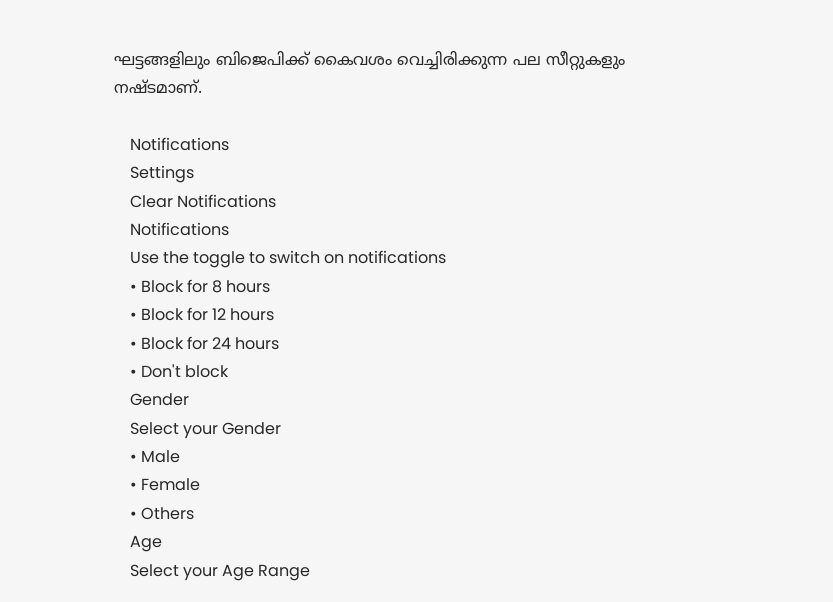ഘട്ടങ്ങളിലും ബിജെപിക്ക് കൈവശം വെച്ചിരിക്കുന്ന പല സീറ്റുകളും നഷ്ടമാണ്.

    Notifications
    Settings
    Clear Notifications
    Notifications
    Use the toggle to switch on notifications
    • Block for 8 hours
    • Block for 12 hours
    • Block for 24 hours
    • Don't block
    Gender
    Select your Gender
    • Male
    • Female
    • Others
    Age
    Select your Age Range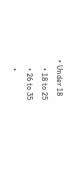• Under 18
    • 18 to 25
    • 26 to 35
    •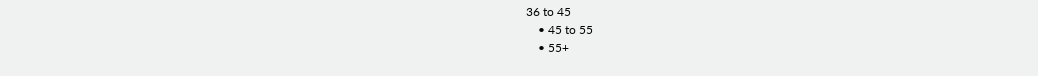36 to 45
    • 45 to 55
    • 55+